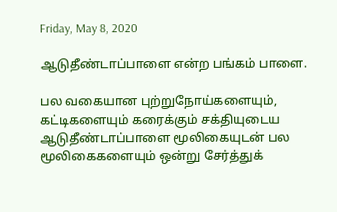Friday, May 8, 2020

ஆடுதீண்டாப்பாளை என்ற பங்கம் பாளை.

பல வகையான புற்றுநோய்களையும், கட்டிகளையும் கரைக்கும் சக்தியுடைய ஆடுதீண்டாப்பாளை மூலிகையுடன் பல மூலிகைகளையும் ஒன்று சேர்த்துக்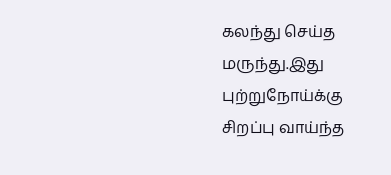கலந்து செய்த மருந்து.இது புற்றுநோய்க்கு சிறப்பு வாய்ந்த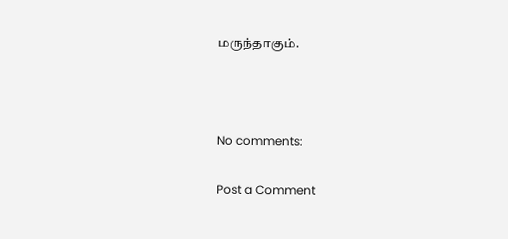மருந்தாகும்.



No comments:

Post a Comment